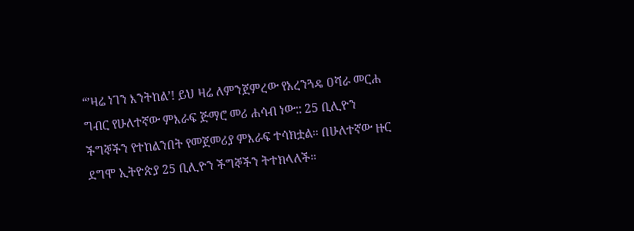“’ዛሬ ነገን እንትከል’! ይህ ዛሬ ለምንጀምረው የአረንጓዴ ዐሻራ መርሐ ግብር የሁለተኛው ምእራፍ ጅማሮ መሪ ሐሳብ ነው:: 25 ቢሊዮን ችግኞችን የተከልንበት የመጀመሪያ ምእራፍ ተሳክቷል። በሁለተኛው ዙር ደግሞ ኢትዮጵያ 25 ቢሊዮን ችግኞችን ትተክላለች።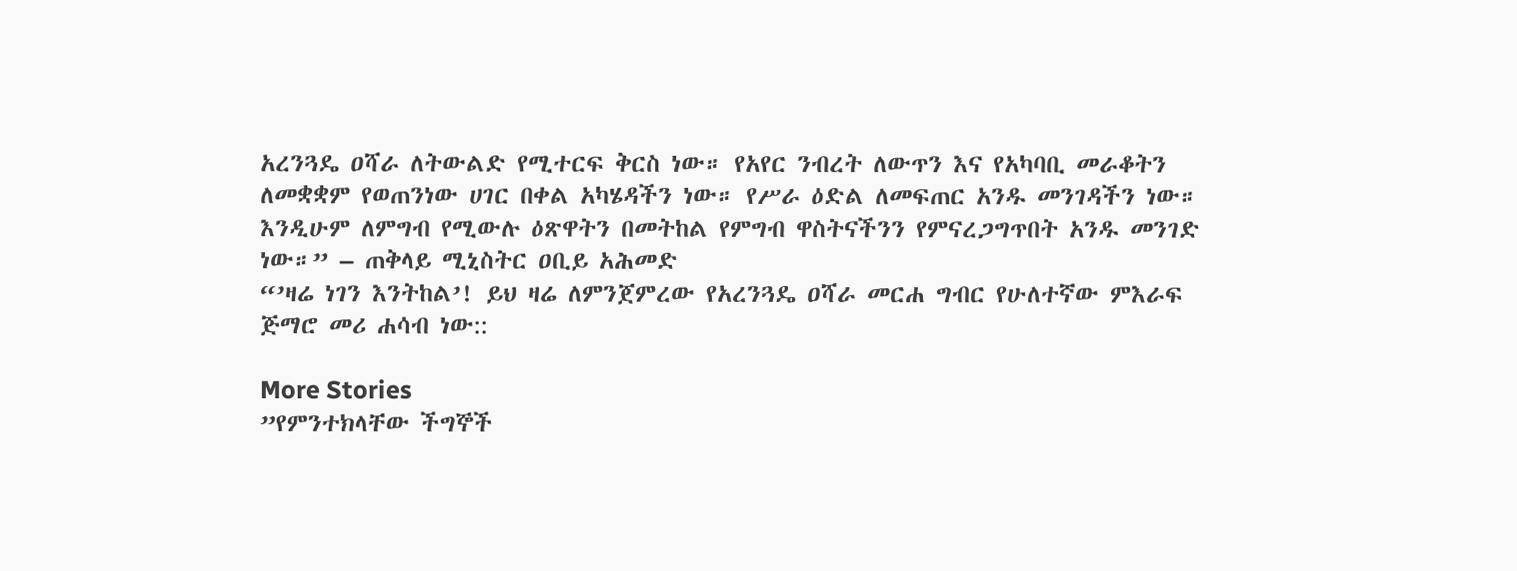አረንጓዴ ዐሻራ ለትውልድ የሚተርፍ ቅርስ ነው። የአየር ንብረት ለውጥን እና የአካባቢ መራቆትን ለመቋቋም የወጠንነው ሀገር በቀል አካሄዳችን ነው። የሥራ ዕድል ለመፍጠር አንዱ መንገዳችን ነው። እንዲሁም ለምግብ የሚውሉ ዕጽዋትን በመትከል የምግብ ዋስትናችንን የምናረጋግጥበት አንዱ መንገድ ነው።” – ጠቅላይ ሚኒስትር ዐቢይ አሕመድ
“’ዛሬ ነገን እንትከል’! ይህ ዛሬ ለምንጀምረው የአረንጓዴ ዐሻራ መርሐ ግብር የሁለተኛው ምእራፍ ጅማሮ መሪ ሐሳብ ነው::

More Stories
”የምንተክላቸው ችግኞች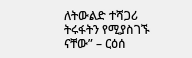ለትውልድ ተሻጋሪ ትሩፋትን የሚያስገኙ ናቸው” – ርዕሰ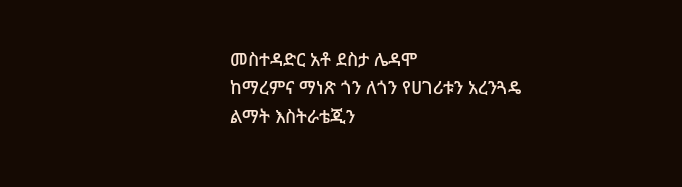መስተዳድር አቶ ደስታ ሌዳሞ
ከማረምና ማነጽ ጎን ለጎን የሀገሪቱን አረንጓዴ ልማት እስትራቴጂን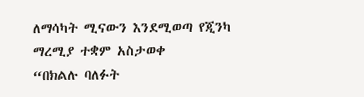ለማሳካት ሚናውን እንደሚወጣ የጂንካ ማረሚያ ተቋም አስታወቀ
“በክልሉ ባለፉት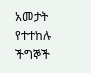አመታት የተተከሉ ችግኞች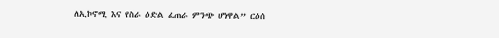ለኢኮኖሚ እና የስራ ዕድል ፈጠራ ምንጭ ሆነዋል” ርዕሰ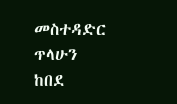መስተዳድር ጥላሁን ከበደ